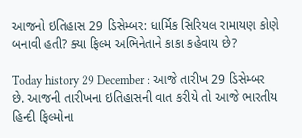આજનો ઇતિહાસ 29 ડિસેમ્બર: ધાર્મિક સિરિયલ રામાયણ કોણે બનાવી હતી? ક્યા ફિલ્મ અભિનેતાને કાકા કહેવાય છે?

Today history 29 December : આજે તારીખ 29 ડિસેમ્બર છે. આજની તારીખના ઇતિહાસની વાત કરીયે તો આજે ભારતીય હિન્દી ફિલ્મોના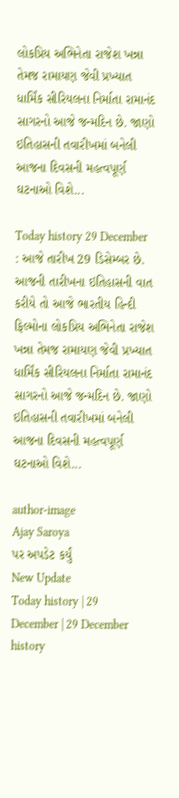લોકપ્રિય અભિનેતા રાજેશ ખન્ના તેમજ રામાયણ જેવી પ્રખ્યાત ધાર્મિંક સીરિયલના નિર્માતા રામાનંદ સાગરનો આજે જન્મદિન છે. જાણો ઇતિહાસની તવારીખમાં બનેલી આજના દિવસની મહત્વપૂર્ણ ઘટનાઓ વિશે...

Today history 29 December : આજે તારીખ 29 ડિસેમ્બર છે. આજની તારીખના ઇતિહાસની વાત કરીયે તો આજે ભારતીય હિન્દી ફિલ્મોના લોકપ્રિય અભિનેતા રાજેશ ખન્ના તેમજ રામાયણ જેવી પ્રખ્યાત ધાર્મિંક સીરિયલના નિર્માતા રામાનંદ સાગરનો આજે જન્મદિન છે. જાણો ઇતિહાસની તવારીખમાં બનેલી આજના દિવસની મહત્વપૂર્ણ ઘટનાઓ વિશે...

author-image
Ajay Saroya
પર અપડેટ કર્યું
New Update
Today history | 29 December | 29 December history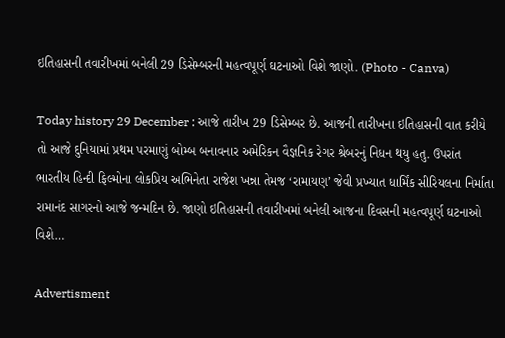ઇતિહાસની તવારીખમાં બનેલી 29 ડિસેમ્બરની મહત્વપૂર્ણ ઘટનાઓ વિશે જાણો. (Photo - Canva)

Today history 29 December : આજે તારીખ 29 ડિસેમ્બર છે. આજની તારીખના ઇતિહાસની વાત કરીયે તો આજે દુનિયામાં પ્રથમ પરમાણું બોમ્બ બનાવનાર અમેરિકન વૈજ્ઞનિક રેગર શ્રેબરનું નિધન થયુ હતુ. ઉપરાંત ભારતીય હિન્દી ફિલ્મોના લોકપ્રિય અભિનેતા રાજેશ ખન્ના તેમજ ‘રામાયણ’ જેવી પ્રખ્યાત ધાર્મિંક સીરિયલના નિર્માતા રામાનંદ સાગરનો આજે જન્મદિન છે. જાણો ઇતિહાસની તવારીખમાં બનેલી આજના દિવસની મહત્વપૂર્ણ ઘટનાઓ વિશે…

Advertisment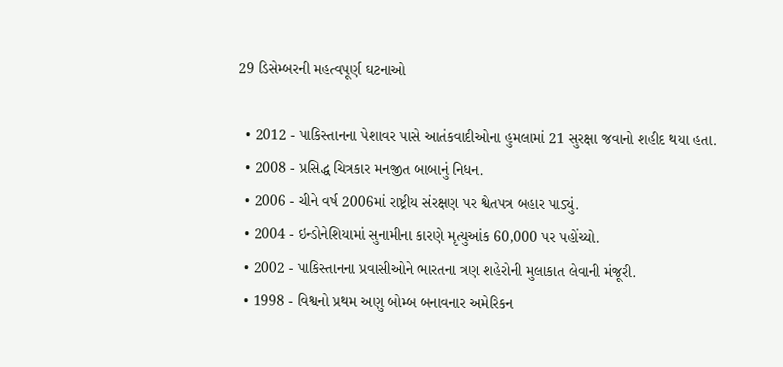29 ડિસેમ્બરની મહત્વપૂર્ણ ઘટનાઓ

  • 2012 - પાકિસ્તાનના પેશાવર પાસે આતંકવાદીઓના હુમલામાં 21 સુરક્ષા જવાનો શહીદ થયા હતા.
  • 2008 - પ્રસિદ્ધ ચિત્રકાર મનજીત બાબાનું નિધન.
  • 2006 - ચીને વર્ષ 2006માં રાષ્ટ્રીય સંરક્ષણ પર શ્વેતપત્ર બહાર પાડ્યું.
  • 2004 - ઇન્ડોનેશિયામાં સુનામીના કારણે મૃત્યુઆંક 60,000 પર પહોંચ્યો.
  • 2002 - પાકિસ્તાનના પ્રવાસીઓને ભારતના ત્રણ શહેરોની મુલાકાત લેવાની મંજૂરી.
  • 1998 - વિશ્વનો પ્રથમ અણુ બોમ્બ બનાવનાર અમેરિકન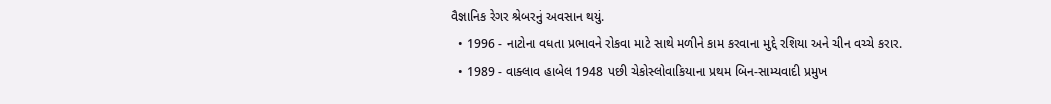વૈજ્ઞાનિક રેગર શ્રેબરનું અવસાન થયું.
  • 1996 - નાટોના વધતા પ્રભાવને રોકવા માટે સાથે મળીને કામ કરવાના મુદ્દે રશિયા અને ચીન વચ્ચે કરાર.
  • 1989 - વાક્લાવ હાબેલ 1948 પછી ચેકોસ્લોવાકિયાના પ્રથમ બિન-સામ્યવાદી પ્રમુખ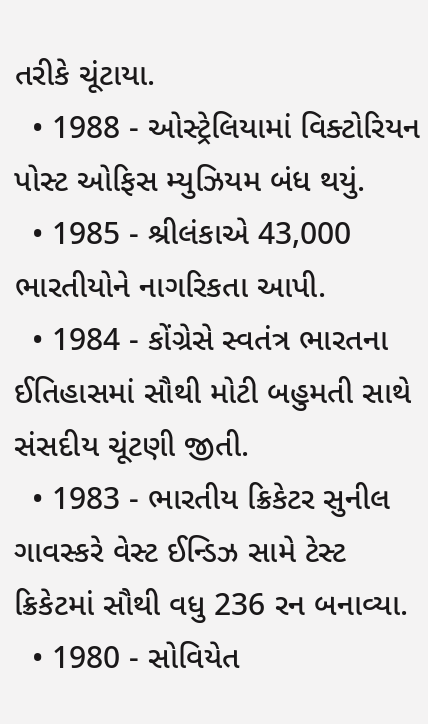તરીકે ચૂંટાયા.
  • 1988 - ઓસ્ટ્રેલિયામાં વિક્ટોરિયન પોસ્ટ ઓફિસ મ્યુઝિયમ બંધ થયું.
  • 1985 - શ્રીલંકાએ 43,000 ભારતીયોને નાગરિકતા આપી.
  • 1984 - કોંગ્રેસે સ્વતંત્ર ભારતના ઈતિહાસમાં સૌથી મોટી બહુમતી સાથે સંસદીય ચૂંટણી જીતી.
  • 1983 - ભારતીય ક્રિકેટર સુનીલ ગાવસ્કરે વેસ્ટ ઈન્ડિઝ સામે ટેસ્ટ ક્રિકેટમાં સૌથી વધુ 236 રન બનાવ્યા.
  • 1980 - સોવિયેત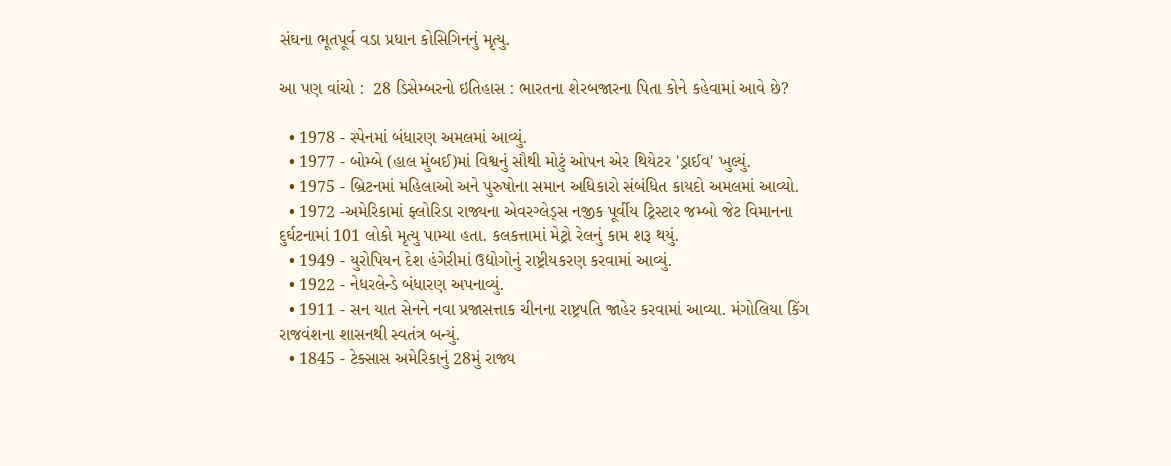સંઘના ભૂતપૂર્વ વડા પ્રધાન કોસિગિનનું મૃત્યુ.

આ પણ વાંચો :  28 ડિસેમ્બરનો ઇતિહાસ : ભારતના શેરબજારના પિતા કોને કહેવામાં આવે છે?

  • 1978 - સ્પેનમાં બંધારણ અમલમાં આવ્યું.
  • 1977 - બોમ્બે (હાલ મુંબઈ)માં વિશ્વનું સૌથી મોટું ઓપન એર થિયેટર 'ડ્રાઈવ' ખુલ્યું.
  • 1975 - બ્રિટનમાં મહિલાઓ અને પુરુષોના સમાન અધિકારો સંબંધિત કાયદો અમલમાં આવ્યો.
  • 1972 -અમેરિકામાં ફ્લોરિડા રાજ્યના એવરગ્લેડ્સ નજીક પૂર્વીય ટ્રિસ્ટાર જમ્બો જેટ વિમાનના દુર્ઘટનામાં 101 લોકો મૃત્યુ પામ્યા હતા. કલકત્તામાં મેટ્રો રેલનું કામ શરૂ થયું.
  • 1949 - યુરોપિયન દેશ હંગેરીમાં ઉદ્યોગોનું રાષ્ટ્રીયકરણ કરવામાં આવ્યું.
  • 1922 - નેધરલેન્ડે બંધારણ અપનાવ્યું.
  • 1911 - સન યાત સેનને નવા પ્રજાસત્તાક ચીનના રાષ્ટ્રપતિ જાહેર કરવામાં આવ્યા. મંગોલિયા કિંગ રાજવંશના શાસનથી સ્વતંત્ર બન્યું.
  • 1845 - ટેક્સાસ અમેરિકાનું 28મું રાજ્ય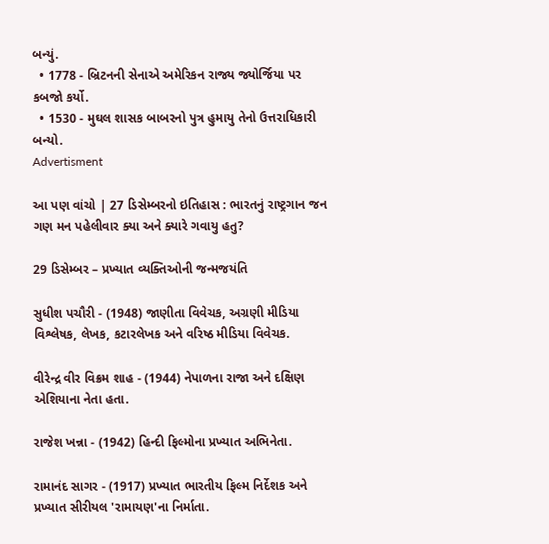બન્યું.
  • 1778 - બ્રિટનની સેનાએ અમેરિકન રાજ્ય જ્યોર્જિયા પર કબજો કર્યો.
  • 1530 - મુઘલ શાસક બાબરનો પુત્ર હુમાયુ તેનો ઉત્તરાધિકારી બન્યો.
Advertisment

આ પણ વાંચો | 27 ડિસેમ્બરનો ઇતિહાસ : ભારતનું રાષ્ટ્રગાન જન ગણ મન પહેલીવાર ક્યા અને ક્યારે ગવાયુ હતુ?

29 ડિસેમ્બર – પ્રખ્યાત વ્યક્તિઓની જન્મજયંતિ

સુધીશ પચૌરી - (1948) જાણીતા વિવેચક, અગ્રણી મીડિયા વિશ્લેષક, લેખક, કટારલેખક અને વરિષ્ઠ મીડિયા વિવેચક.

વીરેન્દ્ર વીર વિક્રમ શાહ - (1944) નેપાળના રાજા અને દક્ષિણ એશિયાના નેતા હતા.

રાજેશ ખન્ના - (1942) હિન્દી ફિલ્મોના પ્રખ્યાત અભિનેતા.

રામાનંદ સાગર - (1917) પ્રખ્યાત ભારતીય ફિલ્મ નિર્દેશક અને પ્રખ્યાત સીરીયલ 'રામાયણ'ના નિર્માતા.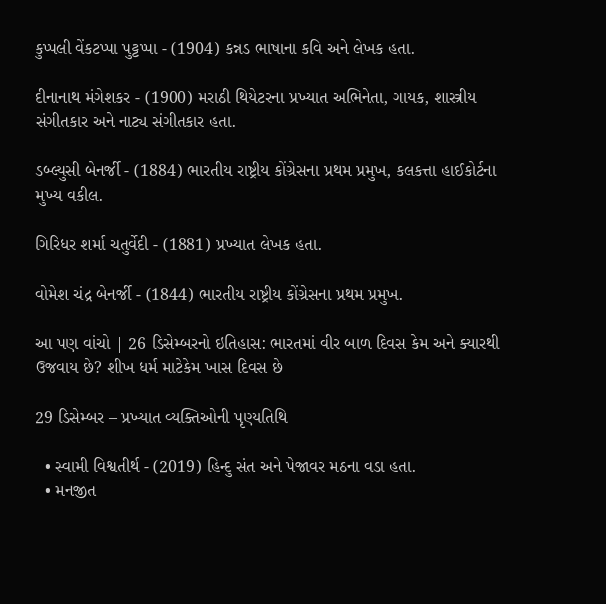કુપ્પલી વેંકટપ્પા પુટ્ટપ્પા - (1904) કન્નડ ભાષાના કવિ અને લેખક હતા.

દીનાનાથ મંગેશકર - (1900) મરાઠી થિયેટરના પ્રખ્યાત અભિનેતા, ગાયક, શાસ્ત્રીય સંગીતકાર અને નાટ્ય સંગીતકાર હતા.

ડબ્લ્યુસી બેનર્જી - (1884) ભારતીય રાષ્ટ્રીય કોંગ્રેસના પ્રથમ પ્રમુખ, કલકત્તા હાઈકોર્ટના મુખ્ય વકીલ.

ગિરિધર શર્મા ચતુર્વેદી - (1881) પ્રખ્યાત લેખક હતા.

વોમેશ ચંદ્ર બેનર્જી - (1844) ભારતીય રાષ્ટ્રીય કોંગ્રેસના પ્રથમ પ્રમુખ.

આ પણ વાંચો | 26 ડિસેમ્બરનો ઇતિહાસ: ભારતમાં વીર બાળ દિવસ કેમ અને ક્યારથી ઉજવાય છે? શીખ ધર્મ માટેકેમ ખાસ દિવસ છે

29 ડિસેમ્બર – પ્રખ્યાત વ્યક્તિઓની પૃણ્યતિથિ

  • સ્વામી વિશ્વતીર્થ - (2019) હિન્દુ સંત અને પેજાવર મઠના વડા હતા.
  • મનજીત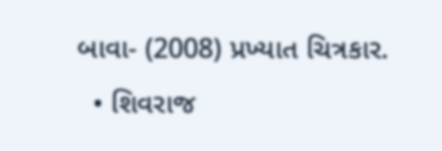બાવા- (2008) પ્રખ્યાત ચિત્રકાર.
  • શિવરાજ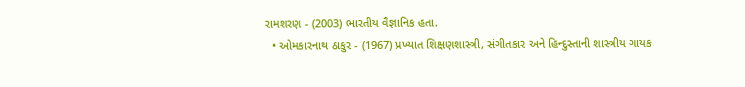રામશરણ - (2003) ભારતીય વૈજ્ઞાનિક હતા.
  • ઓમકારનાથ ઠાકુર - (1967) પ્રખ્યાત શિક્ષણશાસ્ત્રી, સંગીતકાર અને હિન્દુસ્તાની શાસ્ત્રીય ગાયક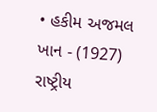• હકીમ અજમલ ખાન - (1927) રાષ્ટ્રીય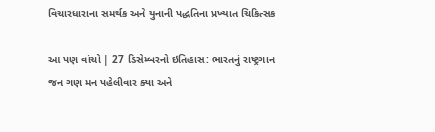વિચારધારાના સમર્થક અને યુનાની પદ્ધતિના પ્રખ્યાત ચિકિત્સક

આ પણ વાંચો | 27 ડિસેમ્બરનો ઇતિહાસ: ભારતનું રાષ્ટ્રગાન જન ગણ મન પહેલીવાર ક્યા અને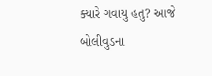ક્યારે ગવાયુ હતુ? આજે બોલીવુડના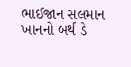ભાઈજાન સલમાન ખાનનો બર્થ ડે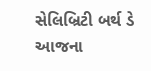સેલિબ્રિટી બર્થ ડે આજના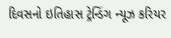દિવસનો ઇતિહાસ ટ્રેન્ડિંગ ન્યૂઝ કરિયર